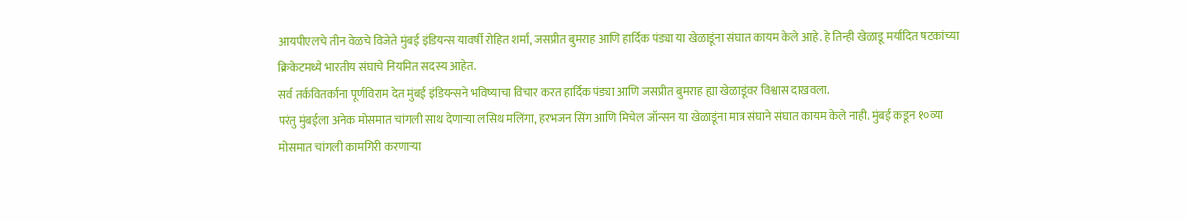आयपीएलचे तीन वेळचे विजेते मुंबई इंडियन्स यावर्षी रोहित शर्मा, जसप्रीत बुमराह आणि हार्दिक पंड्या या खेळाडूंना संघात कायम केले आहे. हे तिन्ही खेळाडू मर्यादित षटकांच्या क्रिकेटमध्ये भारतीय संघाचे नियमित सदस्य आहेत.
सर्व तर्कवितर्कांना पूर्णविराम देत मुंबई इंडियन्सने भविष्याचा विचार करत हार्दिक पंड्या आणि जसप्रीत बुमराह ह्या खेळाडूंवर विश्वास दाखवला.
परंतु मुंबईला अनेक मोसमात चांगली साथ देणाऱ्या लसिथ मलिंगा, हरभजन सिंग आणि मिचेल जॉन्सन या खेळाडूंना मात्र संघाने संघात कायम केले नाही. मुंबई कडून १०व्या मोसमात चांगली कामगिरी करणाऱ्या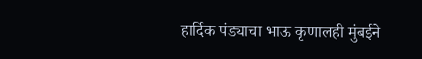हार्दिक पंड्याचा भाऊ कृणालही मुंबईने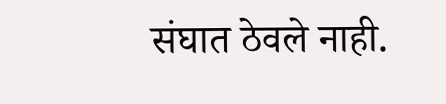संघात ठेवले नाही.